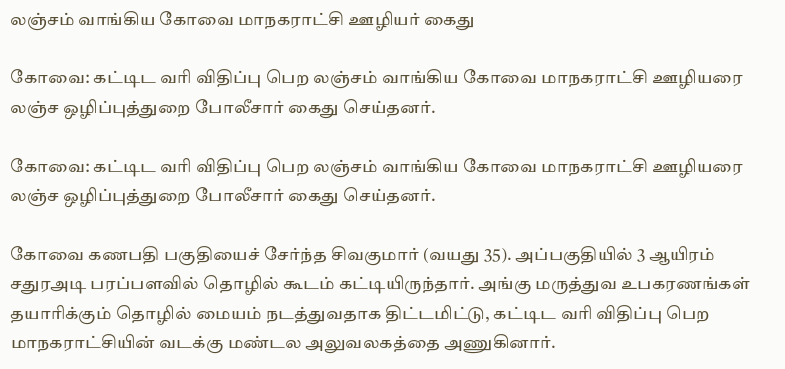லஞ்சம் வாங்கிய கோவை மாநகராட்சி ஊழியர் கைது

கோவை: கட்டிட வரி விதிப்பு பெற லஞ்சம் வாங்கிய கோவை மாநகராட்சி ஊழியரை லஞ்ச ஒழிப்புத்துறை போலீசார் கைது செய்தனர்.

கோவை: கட்டிட வரி விதிப்பு பெற லஞ்சம் வாங்கிய கோவை மாநகராட்சி ஊழியரை லஞ்ச ஒழிப்புத்துறை போலீசார் கைது செய்தனர்.

கோவை கணபதி பகுதியைச் சேர்ந்த சிவகுமார் (வயது 35). அப்பகுதியில் 3 ஆயிரம் சதுரஅடி பரப்பளவில் தொழில் கூடம் கட்டியிருந்தார். அங்கு மருத்துவ உபகரணங்கள் தயாரிக்கும் தொழில் மையம் நடத்துவதாக திட்டமிட்டு, கட்டிட வரி விதிப்பு பெற மாநகராட்சியின் வடக்கு மண்டல அலுவலகத்தை அணுகினார்.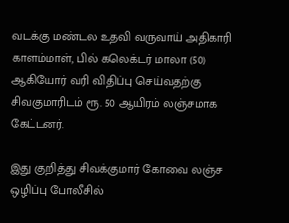வடக்கு மண்டல உதவி வருவாய் அதிகாரி காளம்மாள், பில் கலெக்டர் மாலா (50) ஆகியோர் வரி விதிப்பு செய்வதற்கு சிவகுமாரிடம் ரூ. 50 ஆயிரம் லஞ்சமாக கேட்டனர்.

இது குறித்து சிவக்குமார் கோவை லஞ்ச ஒழிப்பு போலீசில்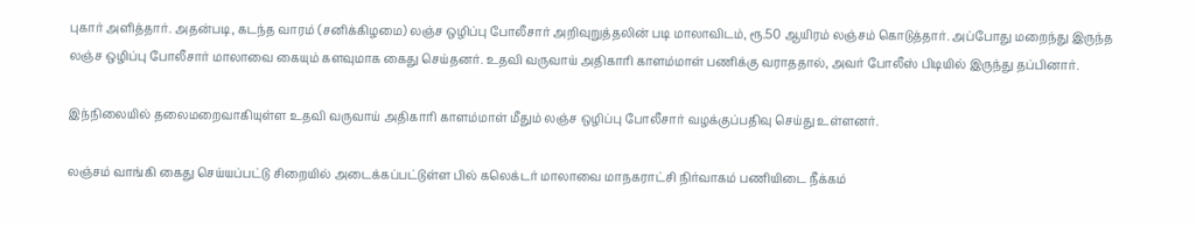புகார் அளித்தார். அதன்படி, கடந்த வாரம் (சனிக்கிழமை) லஞ்ச ஒழிப்பு போலீசார் அறிவுறுத்தலின் படி மாலாவிடம், ரூ.50 ஆயிரம் லஞ்சம் கொடுத்தார். அப்போது மறைந்து இருந்த லஞ்ச ஒழிப்பு போலீசார் மாலாவை கையும் களவுமாக கைது செய்தனர். உதவி வருவாய் அதிகாரி காளம்மாள் பணிக்கு வராததால், அவர் போலீஸ் பிடியில் இருந்து தப்பினார்.

இந்நிலையில் தலைமறைவாகியுள்ள உதவி வருவாய் அதிகாரி காளம்மாள் மீதும் லஞ்ச ஒழிப்பு போலீசார் வழக்குப்பதிவு செய்து உள்ளனர்.

லஞ்சம் வாங்கி கைது செய்யப்பட்டு சிறையில் அடைக்கப்பட்டுள்ள பில் கலெக்டர் மாலாவை மாநகராட்சி நிர்வாகம் பணியிடை நீக்கம்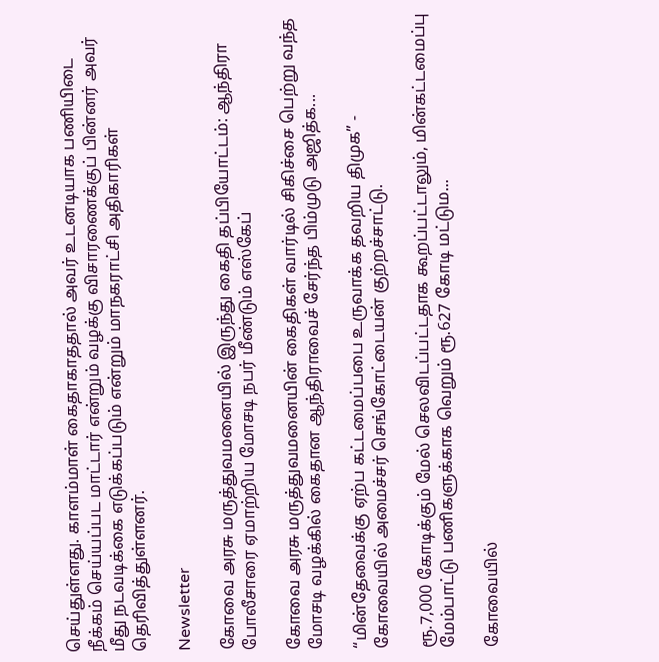செய்துள்ளது. காளம்மாள் கைதாகாததால் அவர் உடனடியாக பணியிடை நீக்கம் செய்யப்பட மாட்டார் என்றும் வழக்கு விசாரணைக்குப் பின்னர் அவர் மீது நடவடிக்கை எடுக்கப்படும் என்றும் மாநகராட்சி அதிகாரிகள் தெரிவித்துள்ளனர்.

Newsletter

கோவை அரசு மருத்துவமனையில் இருந்து கைதி தப்பியோட்டம்: ஆந்திரா போலீசாரை ஏமாற்றிய மோசடி நபர் மீண்டும் எஸ்கேப்

கோவை அரசு மருத்துவமனையின் கைதிகள் வார்டில் சிகிச்சை பெற்று வந்த மோசடி வழக்கில் கைதான ஆந்திராவைச் சேர்ந்த பிம்முடு அஜித்க...

“மின்தேவைக்கு ஏற்ப கட்டமைப்பபை உருவாக்க தவறிய திமுக” - கோவையில் அமைச்சர் செங்கோட்டையன் குற்றச்சாட்டு.

ரூ.7,000 கோடிக்கும் மேல் செலவிடப்பட்டதாக கூறப்பட்டாலும், மின்கட்டமைப்பு மேம்பாட்டு பணிகளுக்காக வெறும் ரூ.627 கோடி மட்டும...

கோவையில்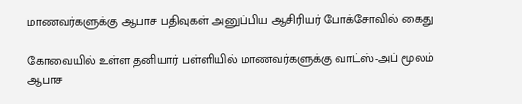மாணவர்களுக்கு ஆபாச பதிவுகள் அனுப்பிய ஆசிரியர் போக்சோவில் கைது

கோவையில் உள்ள தனியார் பள்ளியில் மாணவர்களுக்கு வாட்ஸ்-அப் மூலம் ஆபாச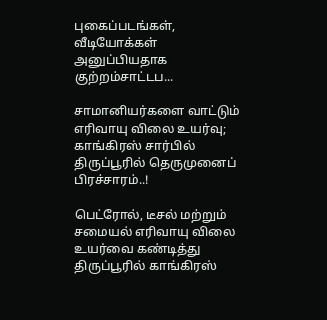புகைப்படங்கள், வீடியோக்கள் அனுப்பியதாக குற்றம்சாட்டப...

சாமானியர்களை வாட்டும் எரிவாயு விலை உயர்வு; காங்கிரஸ் சார்பில் திருப்பூரில் தெருமுனைப் பிரச்சாரம்..!

பெட்ரோல், டீசல் மற்றும் சமையல் எரிவாயு விலை உயர்வை கண்டித்து திருப்பூரில் காங்கிரஸ்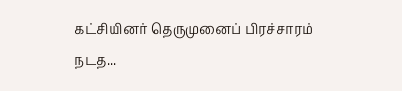கட்சியினர் தெருமுனைப் பிரச்சாரம் நடத...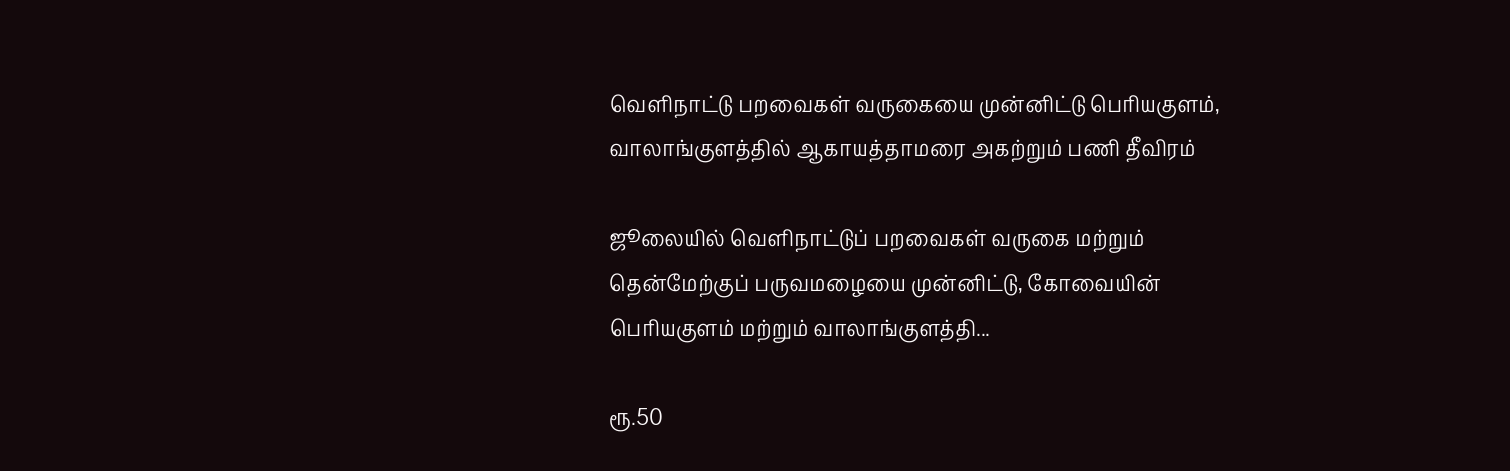வெளிநாட்டு பறவைகள் வருகையை முன்னிட்டு பெரியகுளம், வாலாங்குளத்தில் ஆகாயத்தாமரை அகற்றும் பணி தீவிரம்

ஜூலையில் வெளிநாட்டுப் பறவைகள் வருகை மற்றும் தென்மேற்குப் பருவமழையை முன்னிட்டு, கோவையின் பெரியகுளம் மற்றும் வாலாங்குளத்தி...

ரூ.50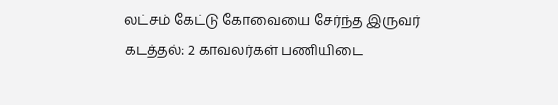லட்சம் கேட்டு கோவையை சேர்ந்த இருவர் கடத்தல்: 2 காவலர்கள் பணியிடை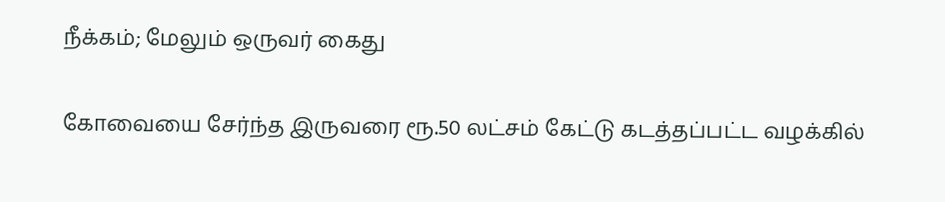நீக்கம்; மேலும் ஒருவர் கைது

கோவையை சேர்ந்த இருவரை ரூ.50 லட்சம் கேட்டு கடத்தப்பட்ட வழக்கில்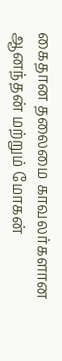கைதான தலைமை காவலர்களான ஆனந்தன் மற்றும் மோகன்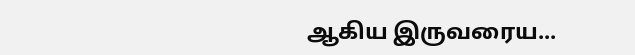ஆகிய இருவரைய...